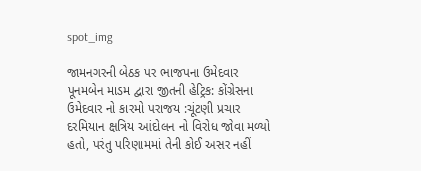spot_img

જામનગરની બેઠક પર ભાજપના ઉમેદવાર પૂનમબેન માડમ દ્વારા જીતની હેટ્રિક: કોંગ્રેસના ઉમેદવાર નો કારમો પરાજય :ચૂંટણી પ્રચાર દરમિયાન ક્ષત્રિય આંદોલન નો વિરોધ જોવા મળ્યો હતો, પરંતુ પરિણામમાં તેની કોઈ અસર નહીં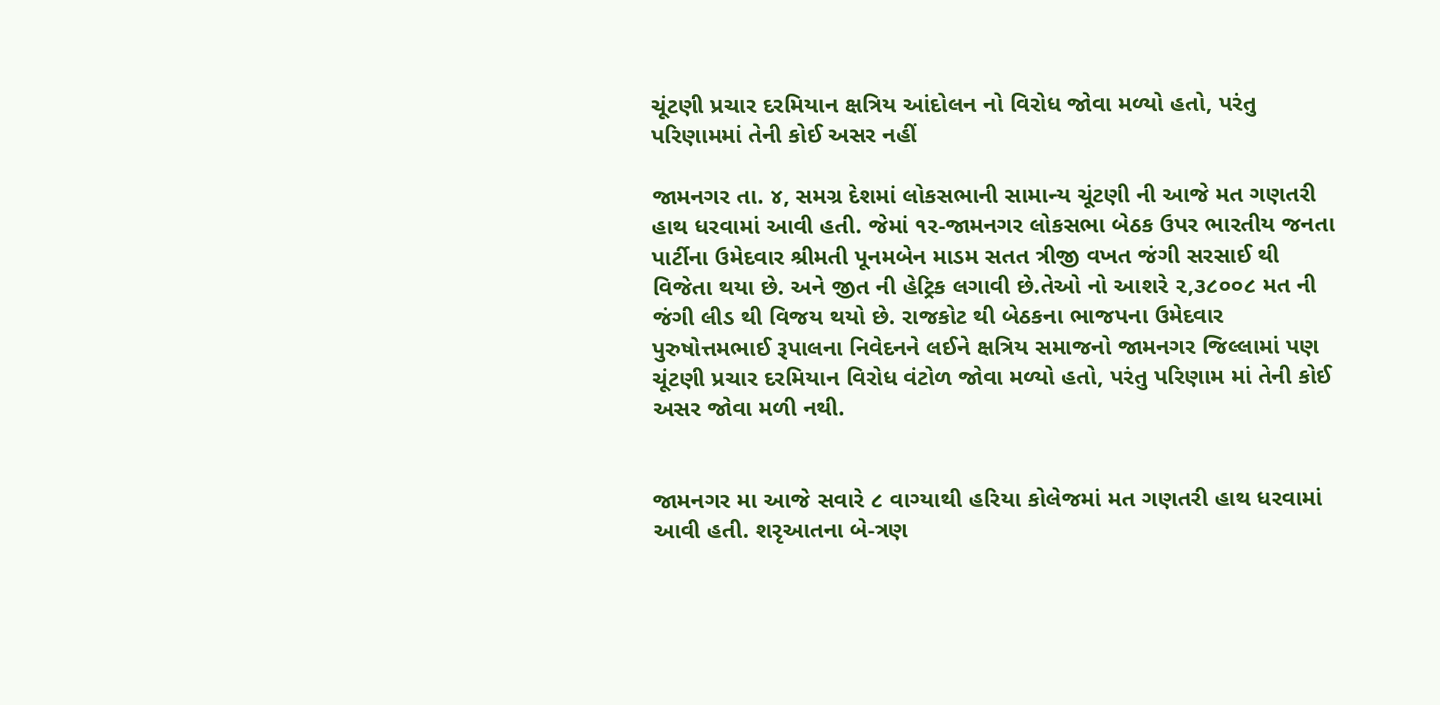ચૂંટણી પ્રચાર દરમિયાન ક્ષત્રિય આંદોલન નો વિરોધ જોવા મળ્યો હતો, પરંતુ પરિણામમાં તેની કોઈ અસર નહીં

જામનગર તા. ૪, સમગ્ર દેશમાં લોકસભાની સામાન્ય ચૂંટણી ની આજે મત ગણતરી હાથ ધરવામાં આવી હતી. જેમાં ૧ર-જામનગર લોકસભા બેઠક ઉપર ભારતીય જનતા પાર્ટીના ઉમેદવાર શ્રીમતી પૂનમબેન માડમ સતત ત્રીજી વખત જંગી સરસાઈ થી વિજેતા થયા છે. અને જીત ની હેટ્રિક લગાવી છે.તેઓ નો આશરે ૨,૩૮૦૦૮ મત ની જંગી લીડ થી વિજય થયો છે. રાજકોટ થી બેઠકના ભાજપના ઉમેદવાર પુરુષોત્તમભાઈ રૂપાલના નિવેદનને લઈને ક્ષત્રિય સમાજનો જામનગર જિલ્લામાં પણ ચૂંટણી પ્રચાર દરમિયાન વિરોધ વંટોળ જોવા મળ્યો હતો, પરંતુ પરિણામ માં તેની કોઈ અસર જોવા મળી નથી.


જામનગર મા આજે સવારે ૮ વાગ્યાથી હરિયા કોલેજમાં મત ગણતરી હાથ ધરવામાં આવી હતી. શરૃઆતના બે-ત્રણ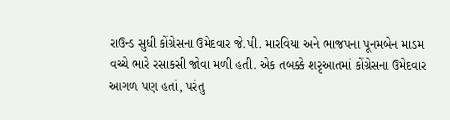રાઉન્ડ સુધી કોંગ્રેસના ઉમેદવાર જે.પી. મારવિયા અને ભાજપના પૂનમબેન માડમ વચ્ચે ભારે રસાકસી જોવા મળી હતી. એક તબક્કે શરૃઆતમાં કોંગ્રેસના ઉમેદવાર આગળ પણ હતાં, પરંતુ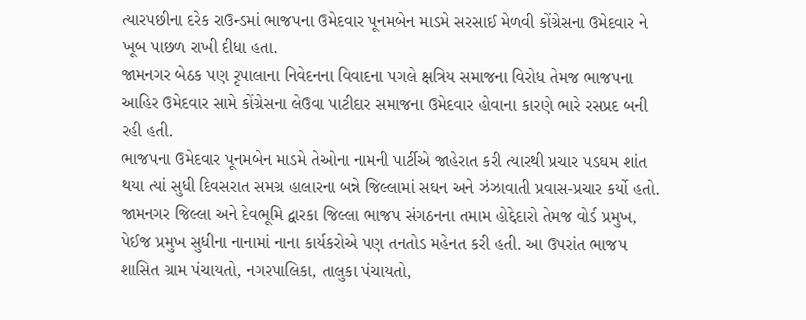ત્યારપછીના દરેક રાઉન્ડમાં ભાજપના ઉમેદવાર પૂનમબેન માડમે સરસાઈ મેળવી કોંગ્રેસના ઉમેદવાર ને ખૂબ પાછળ રાખી દીધા હતા.
જામનગર બેઠક પણ રૃપાલાના નિવેદનના વિવાદના પગલે ક્ષત્રિય સમાજના વિરોધ તેમજ ભાજપના આહિર ઉમેદવાર સામે કોંગ્રેસના લેઉવા પાટીદાર સમાજના ઉમેદવાર હોવાના કારણે ભારે રસપ્રદ બની રહી હતી.
ભાજપના ઉમેદવાર પૂનમબેન માડમે તેઓના નામની પાર્ટીએ જાહેરાત કરી ત્યારથી પ્રચાર પડઘમ શાંત થયા ત્યાં સુધી દિવસરાત સમગ્ર હાલારના બન્ને જિલ્લામાં સઘન અને ઝંઝાવાતી પ્રવાસ-પ્રચાર કર્યો હતો. જામનગર જિલ્લા અને દેવભૂમિ દ્વારકા જિલ્લા ભાજપ સંગઠનના તમામ હોદ્દેદારો તેમજ વોર્ડ પ્રમુખ, પેઈજ પ્રમુખ સુધીના નાનામાં નાના કાર્યકરોએ પણ તનતોડ મહેનત કરી હતી. આ ઉપરાંત ભાજપ શાસિત ગ્રામ પંચાયતો, નગરપાલિકા, તાલુકા પંચાયતો,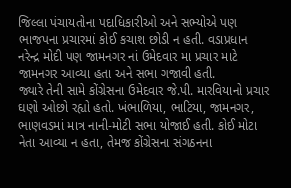જિલ્લા પંચાયતોના પદાધિકારીઓ અને સભ્યોએ પણ ભાજપના પ્રચારમાં કોઈ કચાશ છોડી ન હતી. વડાપ્રધાન નરેન્દ્ર મોદી પણ જામનગર નાં ઉમેદવાર મા પ્રચાર માટે જામનગર આવ્યા હતા અને સભા ગજાવી હતી.
જ્યારે તેની સામે કોંગ્રેસના ઉમેદવાર જે.પી. મારવિયાનો પ્રચાર ઘણો ઓછો રહ્યો હતો. ખંભાળિયા, ભાટિયા, જામનગર, ભાણવડમાં માત્ર નાની-મોટી સભા યોજાઈ હતી. કોઈ મોટા નેતા આવ્યા ન હતા, તેમજ કોંગ્રેસના સંગઠનના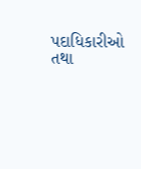પદાધિકારીઓ તથા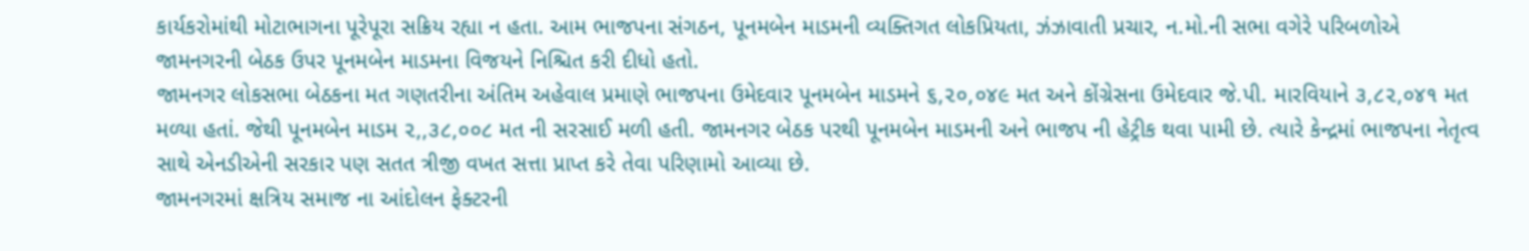કાર્યકરોમાંથી મોટાભાગના પૂરેપૂરા સક્રિય રહ્યા ન હતા. આમ ભાજપના સંગઠન, પૂનમબેન માડમની વ્યક્તિગત લોકપ્રિયતા, ઝંઝાવાતી પ્રચાર, ન.મો.ની સભા વગેરે પરિબળોએ જામનગરની બેઠક ઉપર પૂનમબેન માડમના વિજયને નિશ્ચિત કરી દીધો હતો.
જામનગર લોકસભા બેઠકના મત ગણતરીના અંતિમ અહેવાલ પ્રમાણે ભાજપના ઉમેદવાર પૂનમબેન માડમને ૬,૨૦,૦૪૯ મત અને કોંગ્રેસના ઉમેદવાર જે.પી. મારવિયાને ૩,૮૨,૦૪૧ મત મળ્યા હતાં. જેથી પૂનમબેન માડમ ૨,,૩૮,૦૦૮ મત ની સરસાઈ મળી હતી. જામનગર બેઠક પરથી પૂનમબેન માડમની અને ભાજપ ની હેટ્રીક થવા પામી છે. ત્યારે કેન્દ્રમાં ભાજપના નેતૃત્વ સાથે એનડીએની સરકાર પણ સતત ત્રીજી વખત સત્તા પ્રાપ્ત કરે તેવા પરિણામો આવ્યા છે.
જામનગરમાં ક્ષત્રિય સમાજ ના આંદોલન ફેક્ટરની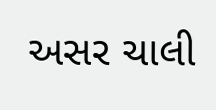અસર ચાલી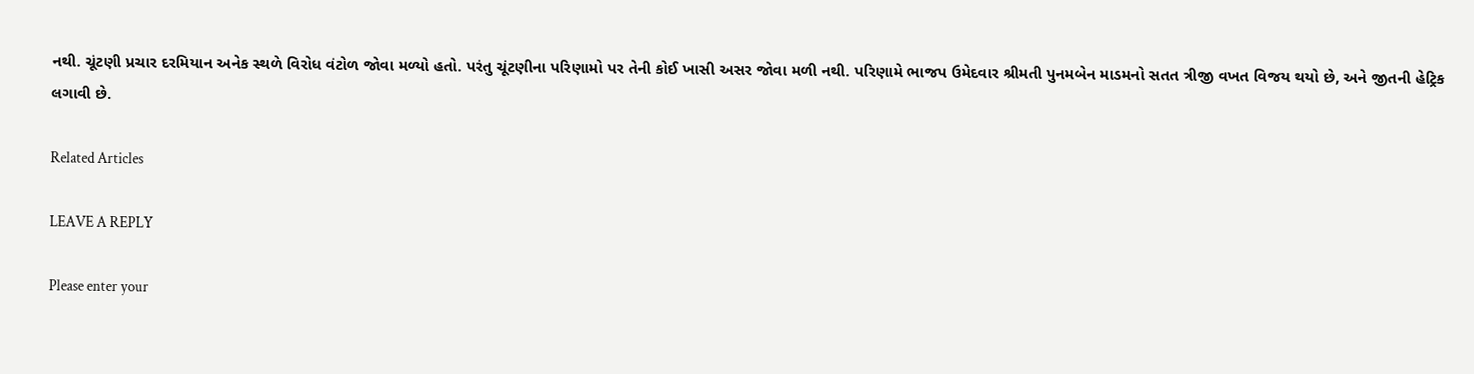નથી. ચૂંટણી પ્રચાર દરમિયાન અનેક સ્થળે વિરોધ વંટોળ જોવા મળ્યો હતો. પરંતુ ચૂંટણીના પરિણામો પર તેની કોઈ ખાસી અસર જોવા મળી નથી. પરિણામે ભાજપ ઉમેદવાર શ્રીમતી પુનમબેન માડમનો સતત ત્રીજી વખત વિજય થયો છે, અને જીતની હેટ્રિક લગાવી છે.

Related Articles

LEAVE A REPLY

Please enter your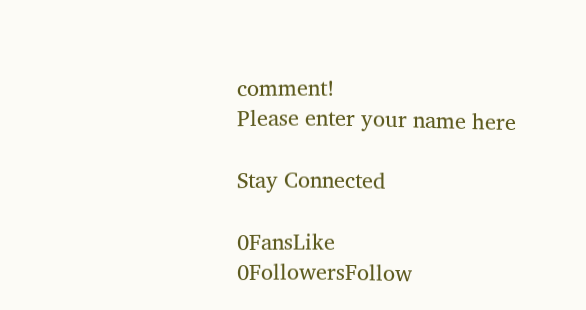comment!
Please enter your name here

Stay Connected

0FansLike
0FollowersFollow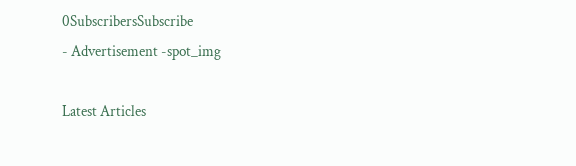0SubscribersSubscribe
- Advertisement -spot_img

Latest Articles